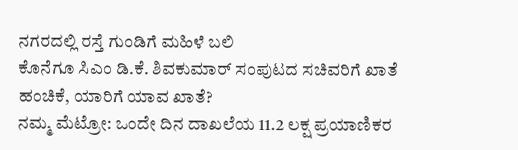ನಗರದಲ್ಲಿ ರಸ್ತೆ ಗುಂಡಿಗೆ ಮಹಿಳೆ ಬಲಿ
ಕೊನೆಗೂ ಸಿಎಂ ಡಿ.ಕೆ. ಶಿವಕುಮಾರ್ ಸಂಪುಟದ ಸಚಿವರಿಗೆ ಖಾತೆ ಹಂಚಿಕೆ, ಯಾರಿಗೆ ಯಾವ ಖಾತೆ?
ನಮ್ಮ ಮೆಟ್ರೋ: ಒಂದೇ ದಿನ ದಾಖಲೆಯ 11.2 ಲಕ್ಷ ಪ್ರಯಾಣಿಕರ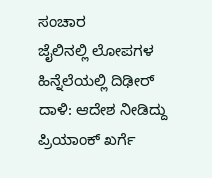ಸಂಚಾರ
ಜೈಲಿನಲ್ಲಿ ಲೋಪಗಳ ಹಿನ್ನೆಲೆಯಲ್ಲಿ ದಿಢೀರ್ ದಾಳಿ: ಆದೇಶ ನೀಡಿದ್ದು ಪ್ರಿಯಾಂಕ್ ಖರ್ಗೆ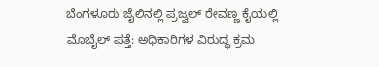ಬೆಂಗಳೂರು ಜೈಲಿನಲ್ಲಿ ಪ್ರಜ್ವಲ್ ರೇವಣ್ಣ ಕೈಯಲ್ಲಿ ಮೊಬೈಲ್ ಪತ್ತೆ: ಅಧಿಕಾರಿಗಳ ವಿರುದ್ಧ ಕ್ರಮ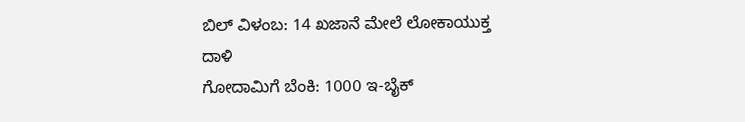ಬಿಲ್ ವಿಳಂಬ: 14 ಖಜಾನೆ ಮೇಲೆ ಲೋಕಾಯುಕ್ತ ದಾಳಿ
ಗೋದಾಮಿಗೆ ಬೆಂಕಿ: 1000 ಇ-ಬೈಕ್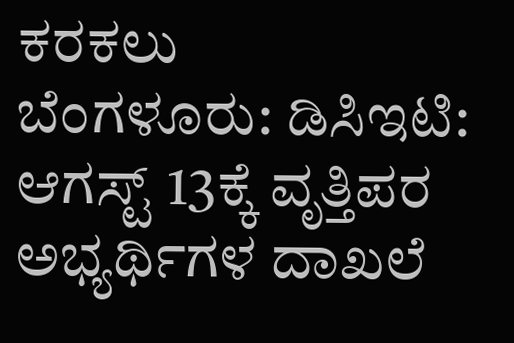ಕರಕಲು
ಬೆಂಗಳೂರು: ಡಿಸಿಇಟಿ: ಆಗಸ್ಟ್ 13ಕ್ಕೆ ವೃತ್ತಿಪರ ಅಭ್ಯರ್ಥಿಗಳ ದಾಖಲೆ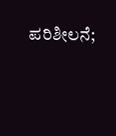ಪರಿಶೀಲನೆ;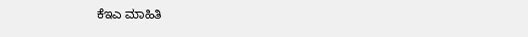ಕೆಇಎ ಮಾಹಿತಿ